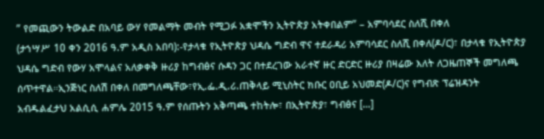” የመጪውን ትውልድ በአባይ ውሃ የመልማት መብት የሚጋፉ አቋሞችን ኢትዮጵያ አትቀበልም” – አምባሳደር ስለሺ በቀለ
(ታኀሣሥ 10 ቀን 2016 ዓ.ም አዲስ አበባ):-የታላቁ የኢትዮጵያ ህዳሴ ግድብ ዋና ተደራዳሪ አምባሳደር ስለሺ በቀለ(ዶ/ር)፣ በታላቁ የኢትዮጵያ ህዳሴ ግድብ የውሃ አሞላልና አለቃቀቅ ዙሪያ ከግብፅና ሱዳን ጋር በተደረገው አራተኛ ዙር ድርድር ዙሪያ በዛሬው እለት ለጋዜጠኞች መግለጫ ሰጥተዋል።ኢንጅነር ስለሽ በቀለ በመግለጫቸው፣የኢ.ፌ.ዲ.ሪ.ጠቅላይ ሚኒስትር ክቡር ዐቢይ አህመድ(ዶ/ር)ና የግብጽ ፕሬዝዳንት አብዱልፈታህ አልሲሲ ሐምሌ 2015 ዓ.ም የሰጡትን አቅጣጫ ተከትሎ፣ በኢትዮጵያ፣ ግብፅና […]